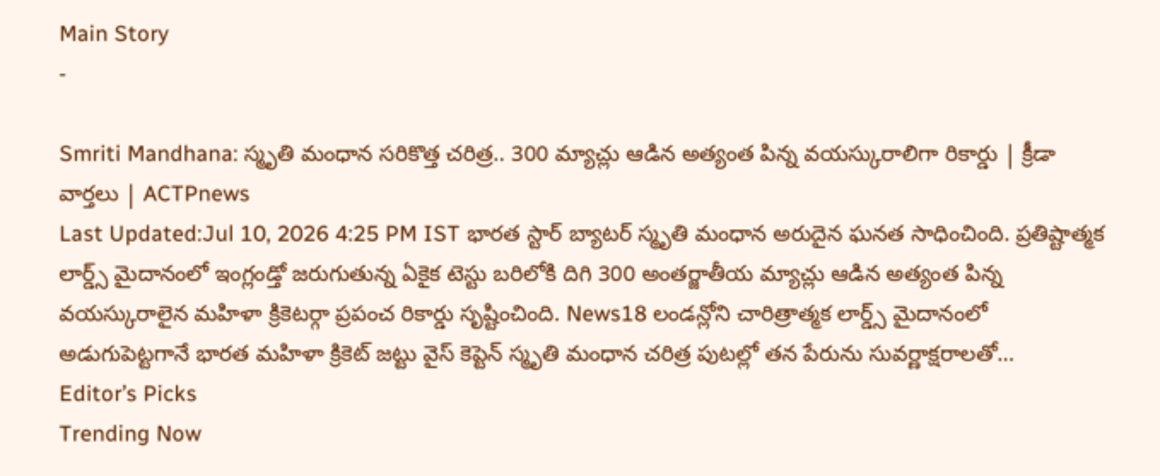Main Story
-

Smriti Mandhana: స్మృతి మంధాన సరికొత్త చరిత్ర.. 300 మ్యాచ్లు ఆడిన అత్యంత పిన్న వయస్కురాలిగా రికార్డు | క్రీడా వార్తలు | ACTPnews
Last Updated:Jul 10, 2026 4:25 PM IST భారత స్టార్ బ్యాటర్ స్మృతి మంధాన అరుదైన ఘనత సాధించింది. ప్రతిష్టాత్మక లార్డ్స్ మైదానంలో ఇంగ్లండ్తో జరుగుతున్న ఏకైక టెస్టు బరిలోకి దిగి 300 అంతర్జాతీయ మ్యాచ్లు ఆడిన అత్యంత పిన్న వయస్కురాలైన మహిళా క్రికెటర్గా ప్రపంచ రికార్డు సృష్టించింది. News18 లండన్లోని చారిత్రాత్మక లార్డ్స్ మైదానంలో అడుగుపెట్టగానే భారత మహిళా క్రికెట్ జట్టు వైస్ కెప్టెన్ స్మృతి మంధాన చరిత్ర పుటల్లో తన పేరును సువర్ణాక్షరాలతో…
Editor’s Picks
Trending Now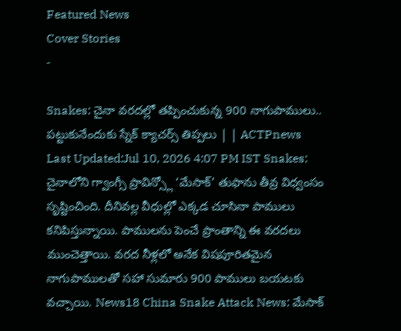Featured News
Cover Stories
-

Snakes: చైనా వరదల్లో తప్పించుకున్న 900 నాగుపాములు.. పట్టుకునేందుకు స్నేక్ క్యాచర్స్ తిప్పలు | | ACTPnews
Last Updated:Jul 10, 2026 4:07 PM IST Snakes: చైనాలోని గ్వాంగ్సీ ప్రావిన్స్లో ‘మేసాక్’ తుఫాను తీవ్ర విధ్వంసం సృష్టించింది. దీనివల్ల వీధుల్లో ఎక్కడ చూసినా పాములు కనిపిస్తున్నాయి. పాములను పెంచే ప్రాంతాన్ని ఈ వరదలు ముంచెత్తాయి. వరద నీళ్లలో అనేక విషపూరితమైన నాగుపాములతో సహా సుమారు 900 పాములు బయటకు వచ్చాయి. News18 China Snake Attack News: మేసాక్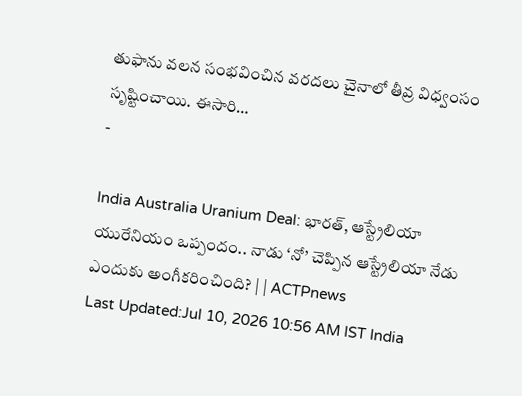తుఫాను వలన సంభవించిన వరదలు చైనాలో తీవ్ర విధ్వంసం సృష్టించాయి. ఈసారి…
-

India Australia Uranium Deal: భారత్, ఆస్ట్రేలియా యురేనియం ఒప్పందం.. నాడు ‘నో’ చెప్పిన ఆస్ట్రేలియా నేడు ఎందుకు అంగీకరించింది? | | ACTPnews
Last Updated:Jul 10, 2026 10:56 AM IST India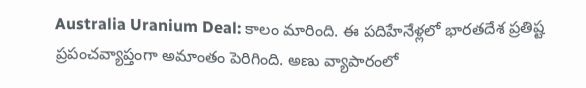Australia Uranium Deal: కాలం మారింది. ఈ పదిహేనేళ్లలో భారతదేశ ప్రతిష్ట ప్రపంచవ్యాప్తంగా అమాంతం పెరిగింది. అణు వ్యాపారంలో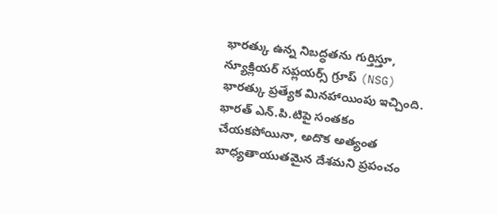భారత్కు ఉన్న నిబద్ధతను గుర్తిస్తూ, న్యూక్లియర్ సప్లయర్స్ గ్రూప్ (NSG) భారత్కు ప్రత్యేక మినహాయింపు ఇచ్చింది. భారత్ ఎన్.పి.టిపై సంతకం చేయకపోయినా, అదొక అత్యంత బాధ్యతాయుతమైన దేశమని ప్రపంచం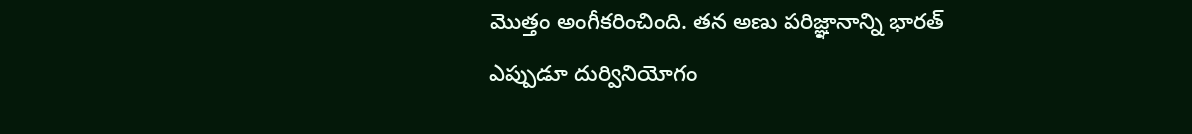మొత్తం అంగీకరించింది. తన అణు పరిజ్ఞానాన్ని భారత్ ఎప్పుడూ దుర్వినియోగం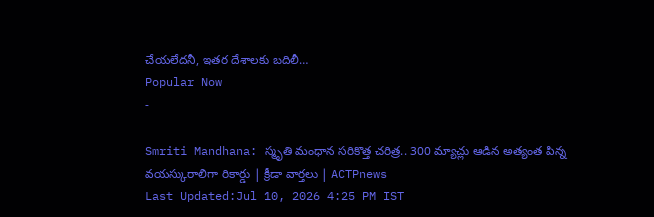చేయలేదనీ, ఇతర దేశాలకు బదిలీ…
Popular Now
-

Smriti Mandhana: స్మృతి మంధాన సరికొత్త చరిత్ర.. 300 మ్యాచ్లు ఆడిన అత్యంత పిన్న వయస్కురాలిగా రికార్డు | క్రీడా వార్తలు | ACTPnews
Last Updated:Jul 10, 2026 4:25 PM IST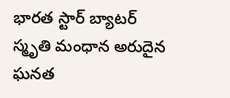భారత స్టార్ బ్యాటర్ స్మృతి మంధాన అరుదైన ఘనత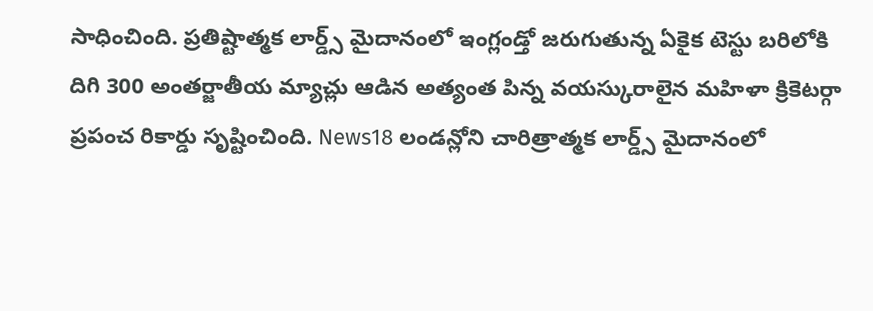సాధించింది. ప్రతిష్టాత్మక లార్డ్స్ మైదానంలో ఇంగ్లండ్తో జరుగుతున్న ఏకైక టెస్టు బరిలోకి దిగి 300 అంతర్జాతీయ మ్యాచ్లు ఆడిన అత్యంత పిన్న వయస్కురాలైన మహిళా క్రికెటర్గా ప్రపంచ రికార్డు సృష్టించింది. News18 లండన్లోని చారిత్రాత్మక లార్డ్స్ మైదానంలో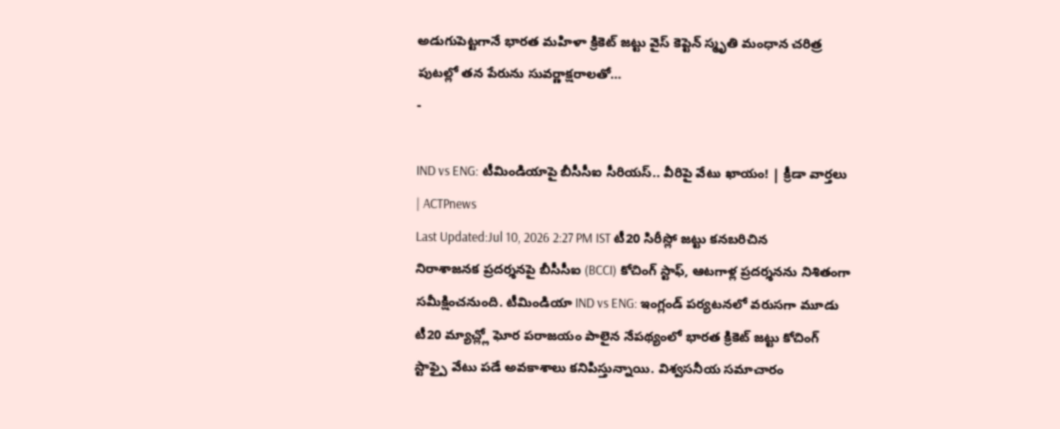అడుగుపెట్టగానే భారత మహిళా క్రికెట్ జట్టు వైస్ కెప్టెన్ స్మృతి మంధాన చరిత్ర పుటల్లో తన పేరును సువర్ణాక్షరాలతో…
-

IND vs ENG: టీమిండియాపై బీసీసీఐ సీరియస్.. వీరిపై వేటు ఖాయం! | క్రీడా వార్తలు | ACTPnews
Last Updated:Jul 10, 2026 2:27 PM IST టీ20 సిరీస్లో జట్టు కనబరిచిన నిరాశాజనక ప్రదర్శనపై బీసీసీఐ (BCCI) కోచింగ్ స్టాఫ్, ఆటగాళ్ల ప్రదర్శనను నిశితంగా సమీక్షించనుంది. టీమిండియా IND vs ENG: ఇంగ్లండ్ పర్యటనలో వరుసగా మూడు టీ20 మ్యాచ్ల్లో ఘోర పరాజయం పాలైన నేపథ్యంలో భారత క్రికెట్ జట్టు కోచింగ్ స్టాఫ్పై వేటు పడే అవకాశాలు కనిపిస్తున్నాయి. విశ్వసనీయ సమాచారం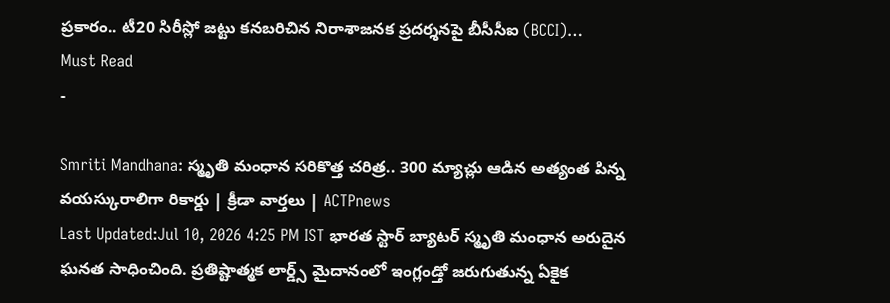ప్రకారం.. టీ20 సిరీస్లో జట్టు కనబరిచిన నిరాశాజనక ప్రదర్శనపై బీసీసీఐ (BCCI)…
Must Read
-

Smriti Mandhana: స్మృతి మంధాన సరికొత్త చరిత్ర.. 300 మ్యాచ్లు ఆడిన అత్యంత పిన్న వయస్కురాలిగా రికార్డు | క్రీడా వార్తలు | ACTPnews
Last Updated:Jul 10, 2026 4:25 PM IST భారత స్టార్ బ్యాటర్ స్మృతి మంధాన అరుదైన ఘనత సాధించింది. ప్రతిష్టాత్మక లార్డ్స్ మైదానంలో ఇంగ్లండ్తో జరుగుతున్న ఏకైక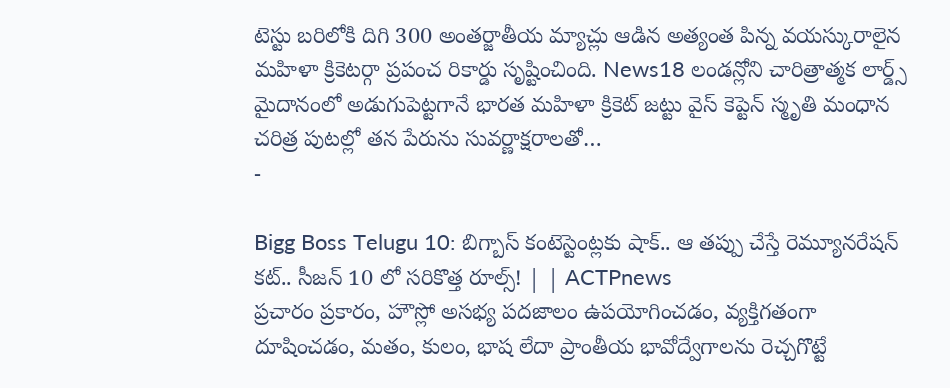టెస్టు బరిలోకి దిగి 300 అంతర్జాతీయ మ్యాచ్లు ఆడిన అత్యంత పిన్న వయస్కురాలైన మహిళా క్రికెటర్గా ప్రపంచ రికార్డు సృష్టించింది. News18 లండన్లోని చారిత్రాత్మక లార్డ్స్ మైదానంలో అడుగుపెట్టగానే భారత మహిళా క్రికెట్ జట్టు వైస్ కెప్టెన్ స్మృతి మంధాన చరిత్ర పుటల్లో తన పేరును సువర్ణాక్షరాలతో…
-

Bigg Boss Telugu 10: బిగ్బాస్ కంటెస్టెంట్లకు షాక్.. ఆ తప్పు చేస్తే రెమ్యూనరేషన్ కట్.. సీజన్ 10 లో సరికొత్త రూల్స్! | | ACTPnews
ప్రచారం ప్రకారం, హౌస్లో అసభ్య పదజాలం ఉపయోగించడం, వ్యక్తిగతంగా దూషించడం, మతం, కులం, భాష లేదా ప్రాంతీయ భావోద్వేగాలను రెచ్చగొట్టే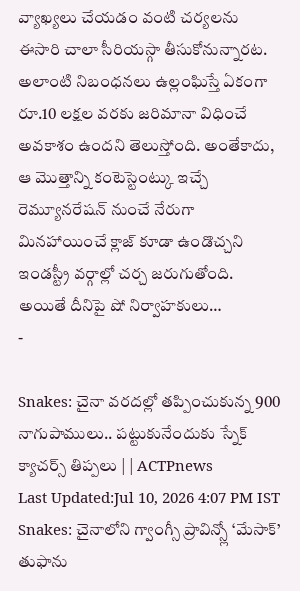వ్యాఖ్యలు చేయడం వంటి చర్యలను ఈసారి చాలా సీరియస్గా తీసుకోనున్నారట. అలాంటి నిబంధనలు ఉల్లంఘిస్తే ఏకంగా రూ.10 లక్షల వరకు జరిమానా విధించే అవకాశం ఉందని తెలుస్తోంది. అంతేకాదు, ఆ మొత్తాన్ని కంటెస్టెంట్కు ఇచ్చే రెమ్యూనరేషన్ నుంచే నేరుగా మినహాయించే క్లాజ్ కూడా ఉండొచ్చని ఇండస్ట్రీ వర్గాల్లో చర్చ జరుగుతోంది. అయితే దీనిపై షో నిర్వాహకులు…
-

Snakes: చైనా వరదల్లో తప్పించుకున్న 900 నాగుపాములు.. పట్టుకునేందుకు స్నేక్ క్యాచర్స్ తిప్పలు | | ACTPnews
Last Updated:Jul 10, 2026 4:07 PM IST Snakes: చైనాలోని గ్వాంగ్సీ ప్రావిన్స్లో ‘మేసాక్’ తుఫాను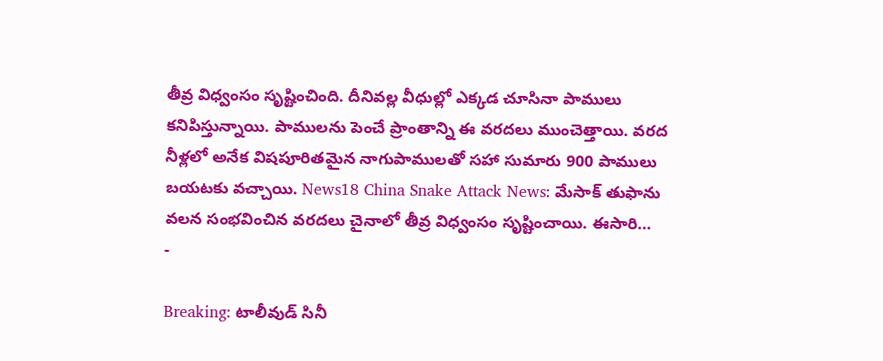తీవ్ర విధ్వంసం సృష్టించింది. దీనివల్ల వీధుల్లో ఎక్కడ చూసినా పాములు కనిపిస్తున్నాయి. పాములను పెంచే ప్రాంతాన్ని ఈ వరదలు ముంచెత్తాయి. వరద నీళ్లలో అనేక విషపూరితమైన నాగుపాములతో సహా సుమారు 900 పాములు బయటకు వచ్చాయి. News18 China Snake Attack News: మేసాక్ తుఫాను వలన సంభవించిన వరదలు చైనాలో తీవ్ర విధ్వంసం సృష్టించాయి. ఈసారి…
-

Breaking: టాలీవుడ్ సినీ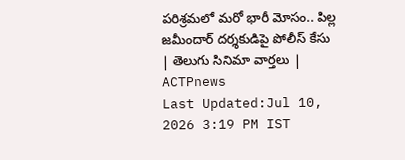పరిశ్రమలో మరో భారీ మోసం.. పిల్ల జమీందార్ దర్శకుడిపై పోలీస్ కేసు | తెలుగు సినిమా వార్తలు | ACTPnews
Last Updated:Jul 10, 2026 3:19 PM IST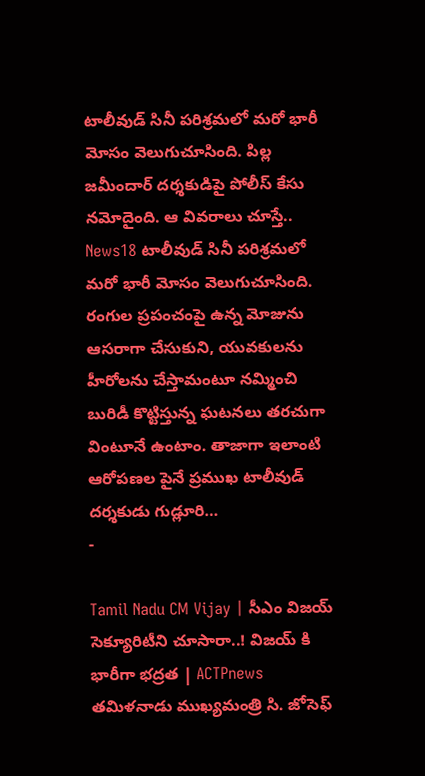టాలీవుడ్ సినీ పరిశ్రమలో మరో భారీ మోసం వెలుగుచూసింది. పిల్ల జమీందార్ దర్శకుడిపై పోలీస్ కేసు నమోదైంది. ఆ వివరాలు చూస్తే.. News18 టాలీవుడ్ సినీ పరిశ్రమలో మరో భారీ మోసం వెలుగుచూసింది. రంగుల ప్రపంచంపై ఉన్న మోజును ఆసరాగా చేసుకుని, యువకులను హీరోలను చేస్తామంటూ నమ్మించి బురిడీ కొట్టిస్తున్న ఘటనలు తరచుగా వింటూనే ఉంటాం. తాజాగా ఇలాంటి ఆరోపణల పైనే ప్రముఖ టాలీవుడ్ దర్శకుడు గుడ్లూరి…
-

Tamil Nadu CM Vijay | సీఎం విజయ్ సెక్యూరిటీని చూసారా..! విజయ్ కి భారీగా భద్రత | ACTPnews
తమిళనాడు ముఖ్యమంత్రి సి. జోసెఫ్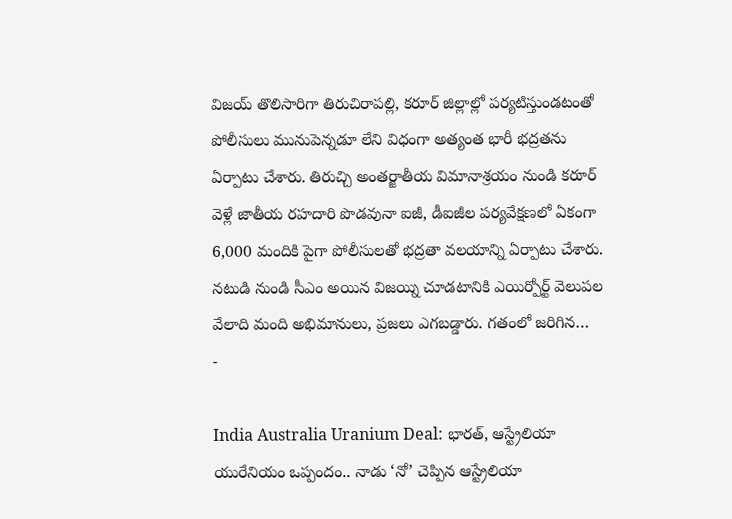విజయ్ తొలిసారిగా తిరుచిరాపల్లి, కరూర్ జిల్లాల్లో పర్యటిస్తుండటంతో పోలీసులు మునుపెన్నడూ లేని విధంగా అత్యంత భారీ భద్రతను ఏర్పాటు చేశారు. తిరుచ్చి అంతర్జాతీయ విమానాశ్రయం నుండి కరూర్ వెళ్లే జాతీయ రహదారి పొడవునా ఐజీ, డీఐజీల పర్యవేక్షణలో ఏకంగా 6,000 మందికి పైగా పోలీసులతో భద్రతా వలయాన్ని ఏర్పాటు చేశారు. నటుడి నుండి సీఎం అయిన విజయ్ని చూడటానికి ఎయిర్పోర్ట్ వెలుపల వేలాది మంది అభిమానులు, ప్రజలు ఎగబడ్డారు. గతంలో జరిగిన…
-

India Australia Uranium Deal: భారత్, ఆస్ట్రేలియా యురేనియం ఒప్పందం.. నాడు ‘నో’ చెప్పిన ఆస్ట్రేలియా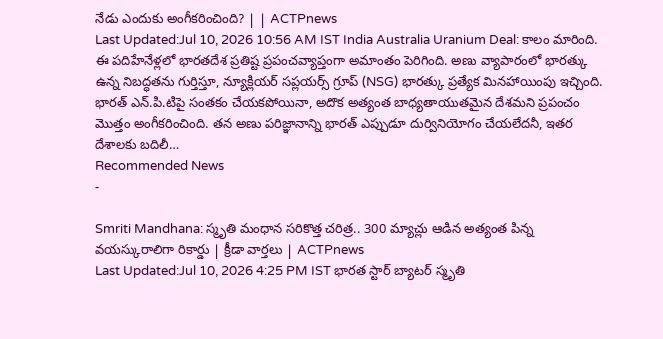నేడు ఎందుకు అంగీకరించింది? | | ACTPnews
Last Updated:Jul 10, 2026 10:56 AM IST India Australia Uranium Deal: కాలం మారింది. ఈ పదిహేనేళ్లలో భారతదేశ ప్రతిష్ట ప్రపంచవ్యాప్తంగా అమాంతం పెరిగింది. అణు వ్యాపారంలో భారత్కు ఉన్న నిబద్ధతను గుర్తిస్తూ, న్యూక్లియర్ సప్లయర్స్ గ్రూప్ (NSG) భారత్కు ప్రత్యేక మినహాయింపు ఇచ్చింది. భారత్ ఎన్.పి.టిపై సంతకం చేయకపోయినా, అదొక అత్యంత బాధ్యతాయుతమైన దేశమని ప్రపంచం మొత్తం అంగీకరించింది. తన అణు పరిజ్ఞానాన్ని భారత్ ఎప్పుడూ దుర్వినియోగం చేయలేదనీ, ఇతర దేశాలకు బదిలీ…
Recommended News
-

Smriti Mandhana: స్మృతి మంధాన సరికొత్త చరిత్ర.. 300 మ్యాచ్లు ఆడిన అత్యంత పిన్న వయస్కురాలిగా రికార్డు | క్రీడా వార్తలు | ACTPnews
Last Updated:Jul 10, 2026 4:25 PM IST భారత స్టార్ బ్యాటర్ స్మృతి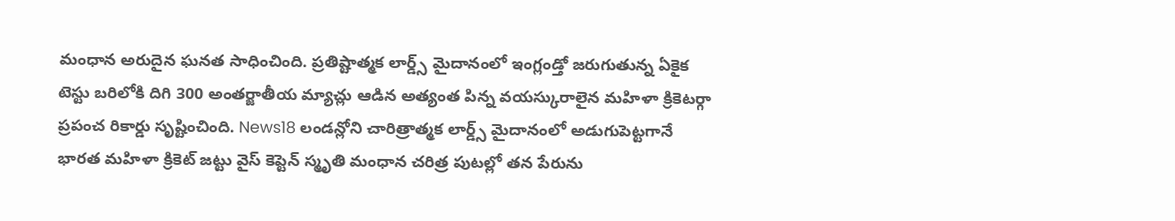మంధాన అరుదైన ఘనత సాధించింది. ప్రతిష్టాత్మక లార్డ్స్ మైదానంలో ఇంగ్లండ్తో జరుగుతున్న ఏకైక టెస్టు బరిలోకి దిగి 300 అంతర్జాతీయ మ్యాచ్లు ఆడిన అత్యంత పిన్న వయస్కురాలైన మహిళా క్రికెటర్గా ప్రపంచ రికార్డు సృష్టించింది. News18 లండన్లోని చారిత్రాత్మక లార్డ్స్ మైదానంలో అడుగుపెట్టగానే భారత మహిళా క్రికెట్ జట్టు వైస్ కెప్టెన్ స్మృతి మంధాన చరిత్ర పుటల్లో తన పేరును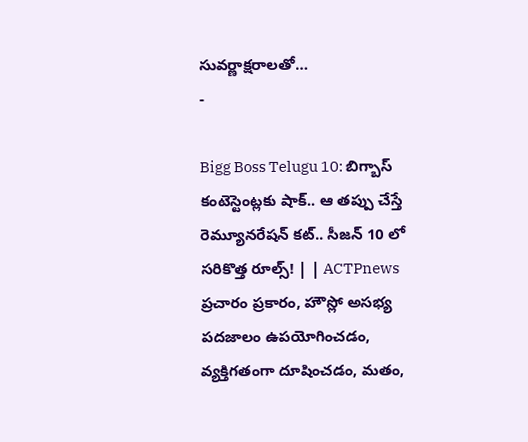సువర్ణాక్షరాలతో…
-

Bigg Boss Telugu 10: బిగ్బాస్ కంటెస్టెంట్లకు షాక్.. ఆ తప్పు చేస్తే రెమ్యూనరేషన్ కట్.. సీజన్ 10 లో సరికొత్త రూల్స్! | | ACTPnews
ప్రచారం ప్రకారం, హౌస్లో అసభ్య పదజాలం ఉపయోగించడం, వ్యక్తిగతంగా దూషించడం, మతం,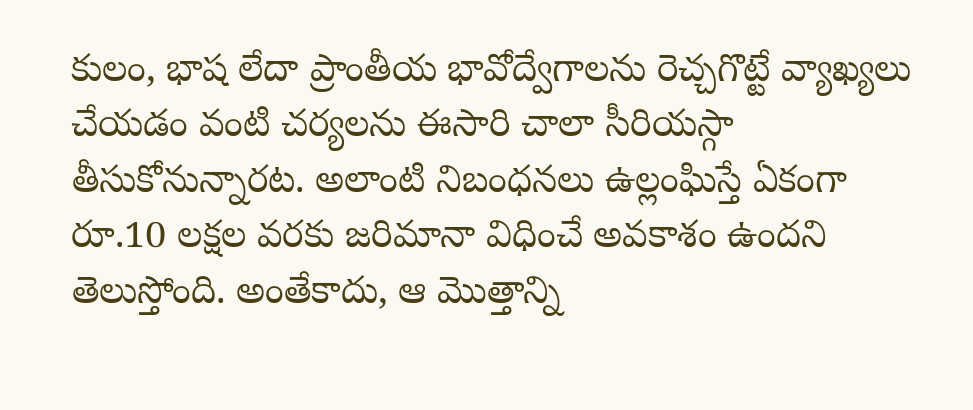కులం, భాష లేదా ప్రాంతీయ భావోద్వేగాలను రెచ్చగొట్టే వ్యాఖ్యలు చేయడం వంటి చర్యలను ఈసారి చాలా సీరియస్గా తీసుకోనున్నారట. అలాంటి నిబంధనలు ఉల్లంఘిస్తే ఏకంగా రూ.10 లక్షల వరకు జరిమానా విధించే అవకాశం ఉందని తెలుస్తోంది. అంతేకాదు, ఆ మొత్తాన్ని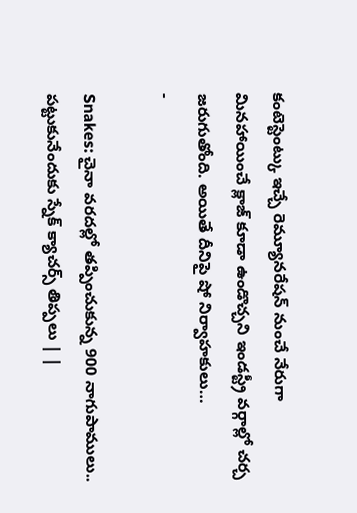కంటెస్టెంట్కు ఇచ్చే రెమ్యూనరేషన్ నుంచే నేరుగా మినహాయించే క్లాజ్ కూడా ఉండొచ్చని ఇండస్ట్రీ వర్గాల్లో చర్చ జరుగుతోంది. అయితే దీనిపై షో నిర్వాహకులు…
-

Snakes: చైనా వరదల్లో తప్పించుకున్న 900 నాగుపాములు.. పట్టుకునేందుకు స్నేక్ క్యాచర్స్ తిప్పలు | |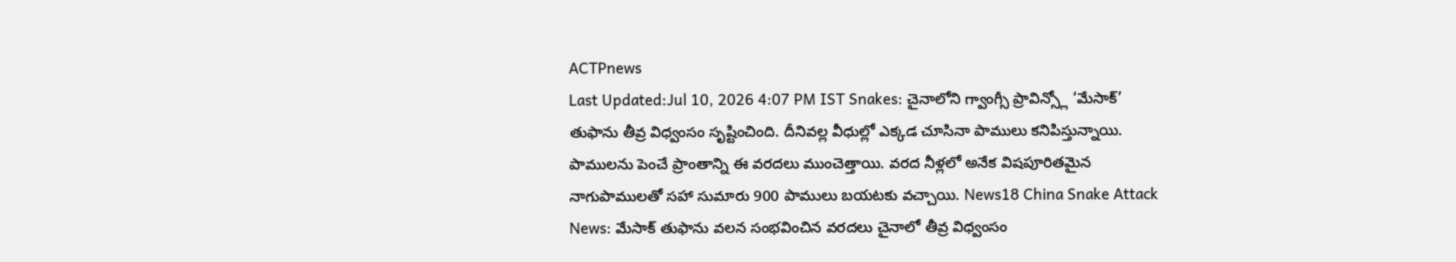ACTPnews
Last Updated:Jul 10, 2026 4:07 PM IST Snakes: చైనాలోని గ్వాంగ్సీ ప్రావిన్స్లో ‘మేసాక్’ తుఫాను తీవ్ర విధ్వంసం సృష్టించింది. దీనివల్ల వీధుల్లో ఎక్కడ చూసినా పాములు కనిపిస్తున్నాయి. పాములను పెంచే ప్రాంతాన్ని ఈ వరదలు ముంచెత్తాయి. వరద నీళ్లలో అనేక విషపూరితమైన నాగుపాములతో సహా సుమారు 900 పాములు బయటకు వచ్చాయి. News18 China Snake Attack News: మేసాక్ తుఫాను వలన సంభవించిన వరదలు చైనాలో తీవ్ర విధ్వంసం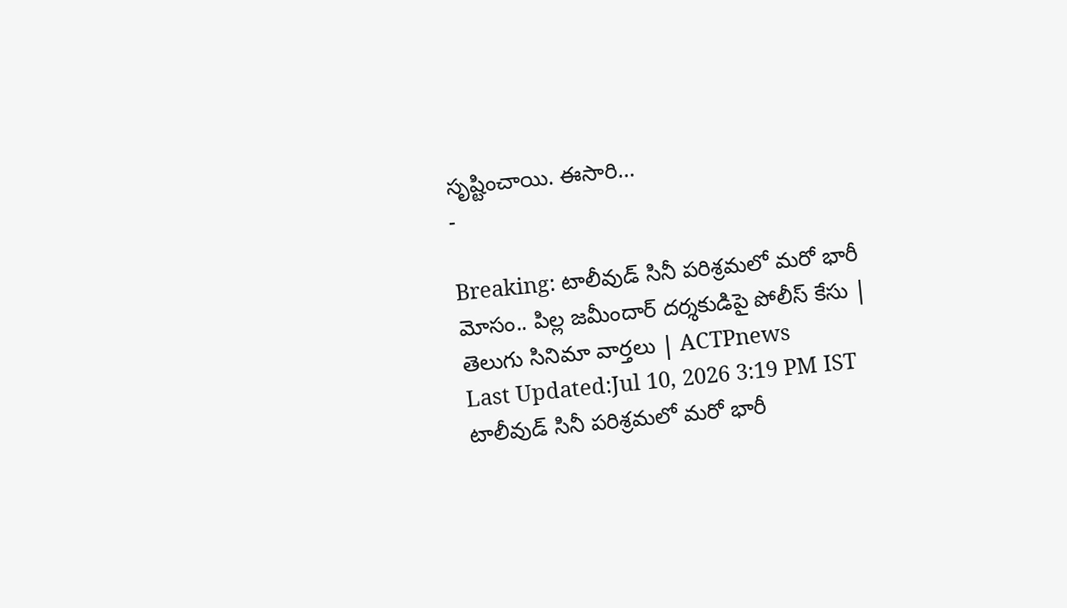సృష్టించాయి. ఈసారి…
-

Breaking: టాలీవుడ్ సినీ పరిశ్రమలో మరో భారీ మోసం.. పిల్ల జమీందార్ దర్శకుడిపై పోలీస్ కేసు | తెలుగు సినిమా వార్తలు | ACTPnews
Last Updated:Jul 10, 2026 3:19 PM IST టాలీవుడ్ సినీ పరిశ్రమలో మరో భారీ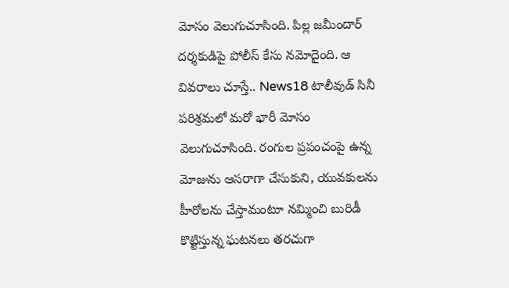మోసం వెలుగుచూసింది. పిల్ల జమీందార్ దర్శకుడిపై పోలీస్ కేసు నమోదైంది. ఆ వివరాలు చూస్తే.. News18 టాలీవుడ్ సినీ పరిశ్రమలో మరో భారీ మోసం వెలుగుచూసింది. రంగుల ప్రపంచంపై ఉన్న మోజును ఆసరాగా చేసుకుని, యువకులను హీరోలను చేస్తామంటూ నమ్మించి బురిడీ కొట్టిస్తున్న ఘటనలు తరచుగా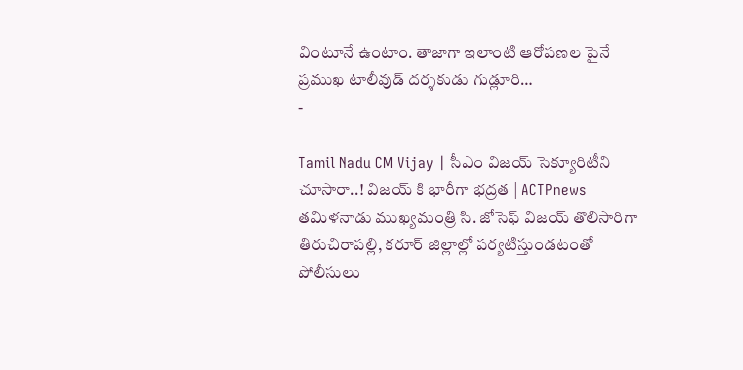వింటూనే ఉంటాం. తాజాగా ఇలాంటి ఆరోపణల పైనే ప్రముఖ టాలీవుడ్ దర్శకుడు గుడ్లూరి…
-

Tamil Nadu CM Vijay | సీఎం విజయ్ సెక్యూరిటీని చూసారా..! విజయ్ కి భారీగా భద్రత | ACTPnews
తమిళనాడు ముఖ్యమంత్రి సి. జోసెఫ్ విజయ్ తొలిసారిగా తిరుచిరాపల్లి, కరూర్ జిల్లాల్లో పర్యటిస్తుండటంతో పోలీసులు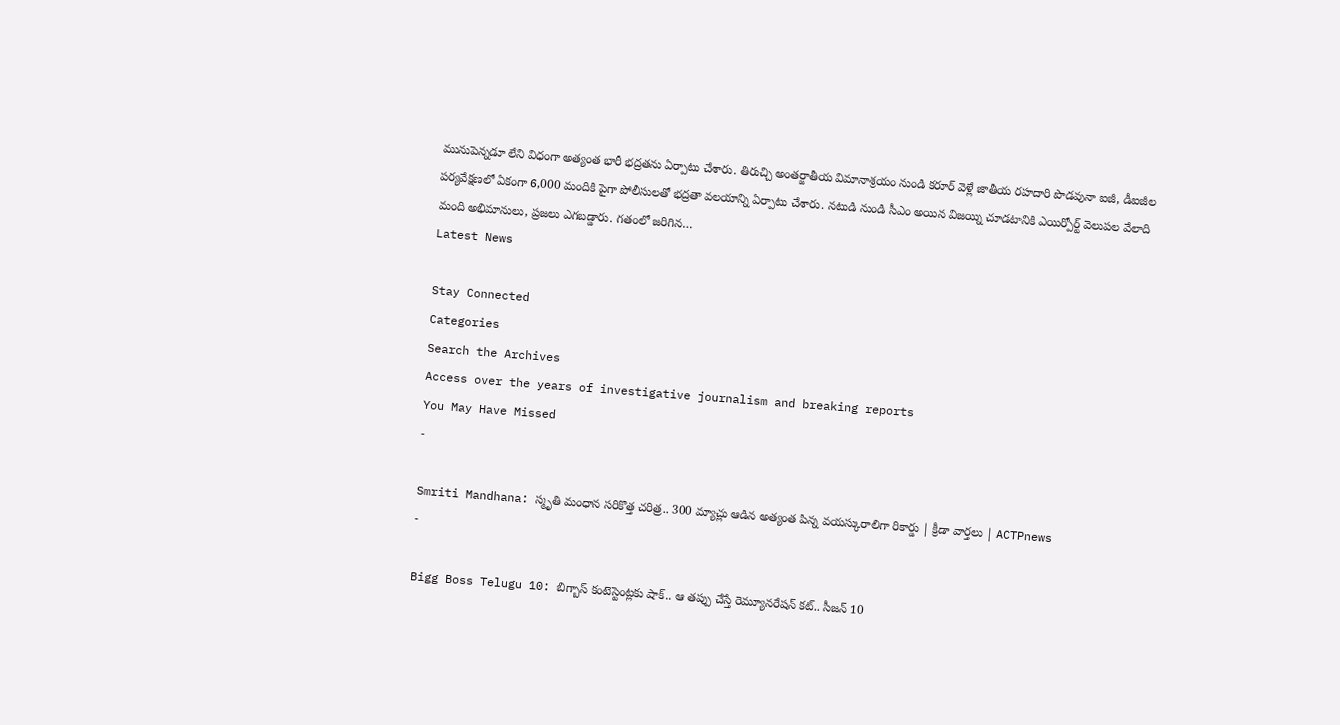మునుపెన్నడూ లేని విధంగా అత్యంత భారీ భద్రతను ఏర్పాటు చేశారు. తిరుచ్చి అంతర్జాతీయ విమానాశ్రయం నుండి కరూర్ వెళ్లే జాతీయ రహదారి పొడవునా ఐజీ, డీఐజీల పర్యవేక్షణలో ఏకంగా 6,000 మందికి పైగా పోలీసులతో భద్రతా వలయాన్ని ఏర్పాటు చేశారు. నటుడి నుండి సీఎం అయిన విజయ్ని చూడటానికి ఎయిర్పోర్ట్ వెలుపల వేలాది మంది అభిమానులు, ప్రజలు ఎగబడ్డారు. గతంలో జరిగిన…
Latest News

Stay Connected
Categories
Search the Archives
Access over the years of investigative journalism and breaking reports
You May Have Missed
-

Smriti Mandhana: స్మృతి మంధాన సరికొత్త చరిత్ర.. 300 మ్యాచ్లు ఆడిన అత్యంత పిన్న వయస్కురాలిగా రికార్డు | క్రీడా వార్తలు | ACTPnews
-

Bigg Boss Telugu 10: బిగ్బాస్ కంటెస్టెంట్లకు షాక్.. ఆ తప్పు చేస్తే రెమ్యూనరేషన్ కట్.. సీజన్ 10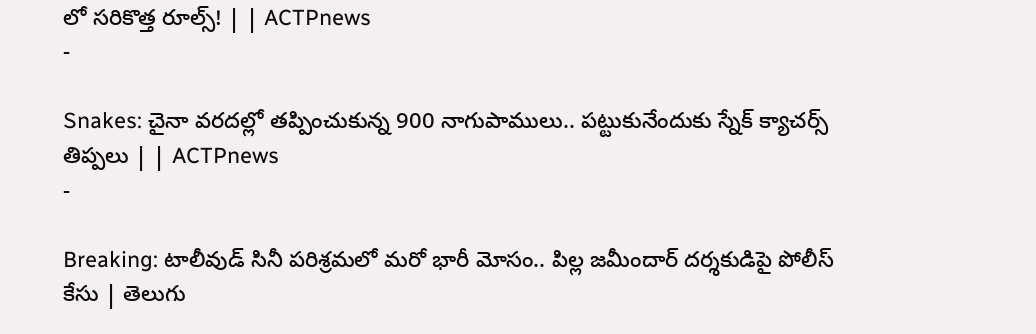లో సరికొత్త రూల్స్! | | ACTPnews
-

Snakes: చైనా వరదల్లో తప్పించుకున్న 900 నాగుపాములు.. పట్టుకునేందుకు స్నేక్ క్యాచర్స్ తిప్పలు | | ACTPnews
-

Breaking: టాలీవుడ్ సినీ పరిశ్రమలో మరో భారీ మోసం.. పిల్ల జమీందార్ దర్శకుడిపై పోలీస్ కేసు | తెలుగు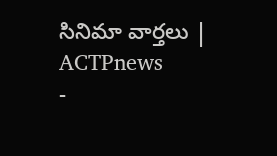సినిమా వార్తలు | ACTPnews
-